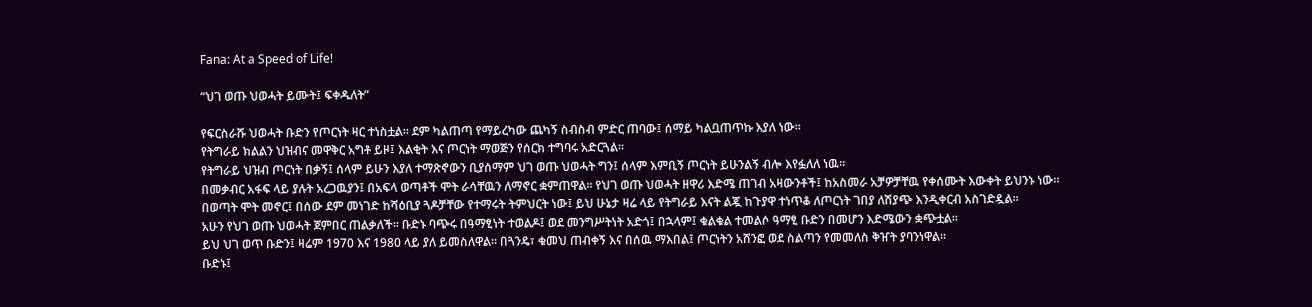Fana: At a Speed of Life!

“ህገ ወጡ ህወሓት ይሙት፤ ፍቀዱለት”

የፍርስራሹ ህወሓት ቡድን የጦርነት ዛር ተነስቷል። ደም ካልጠጣ የማይረካው ጨካኝ ስብስብ ምድር ጠባው፤ ሰማይ ካልቧጠጥኩ እያለ ነው።
የትግራይ ክልልን ህዝብና መዋቅር አግቶ ይዞ፤ እልቂት እና ጦርነት ማወጅን የሰርክ ተግባሩ አድርጓል።
የትግራይ ህዝብ ጦርነት በቃኝ፤ ሰላም ይሁን እያለ ተማጽኖውን ቢያሰማም ህገ ወጡ ህወሓት ግን፤ ሰላም እምቢኝ ጦርነት ይሁንልኝ ብሎ እየፏለለ ነዉ።
በመቃብር አፋፍ ላይ ያሉት አረጋዉያን፤ በአፍላ ወጣቶች ሞት ራሳቸዉን ለማኖር ቋምጠዋል። የህገ ወጡ ህወሓት ዘዋሪ እድሜ ጠገብ አዛውንቶች፤ ከአስመራ አቻዎቻቸዉ የቀሰሙት እውቀት ይህንኑ ነው።
በወጣት ሞት መኖር፤ በሰው ደም መነገድ ከሻዕቢያ ጓዶቻቸው የተማሩት ትምህርት ነው፤ ይህ ሁኔታ ዛሬ ላይ የትግራይ እናት ልጇ ከጉያዋ ተነጥቆ ለጦርነት ገበያ ለሽያጭ እንዲቀርብ አስገድዷል።
አሁን የህገ ወጡ ህወሓት ጀምበር ጠልቃለች። ቡድኑ ባጭሩ በዓማፂነት ተወልዶ፤ ወደ መንግሥትነት አድጎ፤ በኋላም፤ ቁልቁል ተመልሶ ዓማፂ ቡድን በመሆን እድሜውን ቋጭቷል።
ይህ ህገ ወጥ ቡድን፤ ዛሬም 1970 እና 1980 ላይ ያለ ይመስለዋል። በጓንዴ፣ ቁመህ ጠብቀኝ እና በሰዉ ማእበል፤ ጦርነትን አሸንፎ ወደ ስልጣን የመመለስ ቅዠት ያባንነዋል።
ቡድኑ፤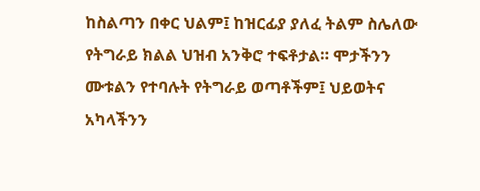ከስልጣን በቀር ህልም፤ ከዝርፊያ ያለፈ ትልም ስሌለው የትግራይ ክልል ህዝብ አንቅሮ ተፍቶታል። ሞታችንን ሙቱልን የተባሉት የትግራይ ወጣቶችም፤ ህይወትና አካላችንን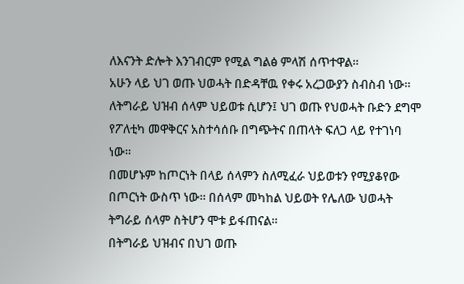ለእናንት ድሎት እንገብርም የሚል ግልፅ ምላሽ ሰጥተዋል።
አሁን ላይ ህገ ወጡ ህወሓት በድዳቸዉ የቀሩ አረጋውያን ስብስብ ነው።
ለትግራይ ህዝብ ሰላም ህይወቱ ሲሆን፤ ህገ ወጡ የህወሓት ቡድን ደግሞ የፖለቲካ መዋቅርና አስተሳሰቡ በግጭትና በጠላት ፍለጋ ላይ የተገነባ ነው።
በመሆኑም ከጦርነት በላይ ሰላምን ስለሚፈራ ህይወቱን የሚያቆየው በጦርነት ውስጥ ነው። በሰላም መካከል ህይወት የሌለው ህወሓት ትግራይ ሰላም ስትሆን ሞቱ ይፋጠናል።
በትግራይ ህዝብና በህገ ወጡ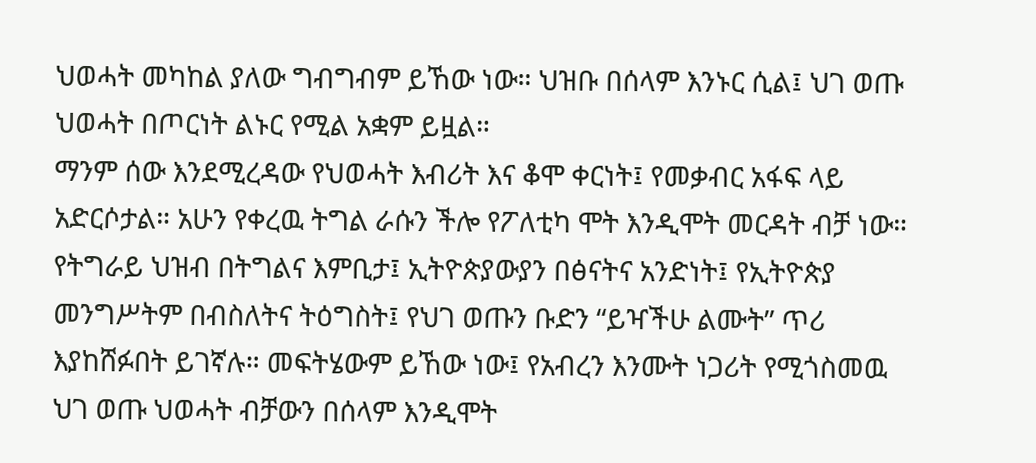ህወሓት መካከል ያለው ግብግብም ይኸው ነው። ህዝቡ በሰላም እንኑር ሲል፤ ህገ ወጡ ህወሓት በጦርነት ልኑር የሚል አቋም ይዟል።
ማንም ሰው እንደሚረዳው የህወሓት እብሪት እና ቆሞ ቀርነት፤ የመቃብር አፋፍ ላይ አድርሶታል። አሁን የቀረዉ ትግል ራሱን ችሎ የፖለቲካ ሞት እንዲሞት መርዳት ብቻ ነው።
የትግራይ ህዝብ በትግልና እምቢታ፤ ኢትዮጵያውያን በፅናትና አንድነት፤ የኢትዮጵያ መንግሥትም በብስለትና ትዕግስት፤ የህገ ወጡን ቡድን “ይዣችሁ ልሙት” ጥሪ እያከሸፉበት ይገኛሉ። መፍትሄውም ይኸው ነው፤ የአብረን እንሙት ነጋሪት የሚጎስመዉ ህገ ወጡ ህወሓት ብቻውን በሰላም እንዲሞት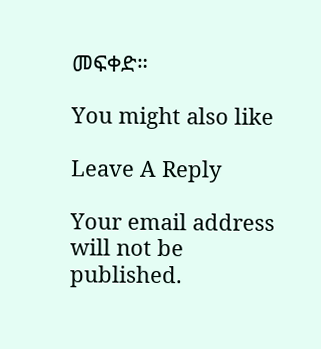መፍቀድ።

You might also like

Leave A Reply

Your email address will not be published.